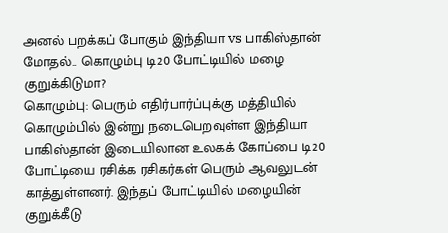அனல் பறக்கப் போகும் இந்தியா vs பாகிஸ்தான் மோதல்.. கொழும்பு டி20 போட்டியில் மழை குறுக்கிடுமா?
கொழும்பு: பெரும் எதிர்பார்ப்புக்கு மத்தியில் கொழும்பில் இன்று நடைபெறவுள்ள இந்தியா பாகிஸ்தான் இடையிலான உலகக் கோப்பை டி20 போட்டியை ரசிக்க ரசிகர்கள் பெரும் ஆவலுடன் காத்துள்ளனர். இந்தப் போட்டியில் மழையின் குறுக்கீடு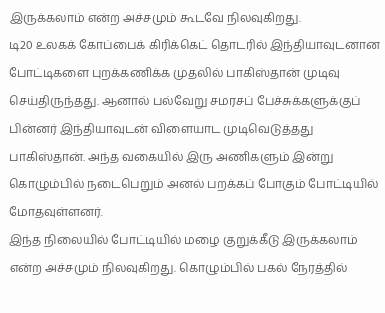இருக்கலாம் என்ற அச்சமும் கூடவே நிலவுகிறது.
டி20 உலகக் கோப்பைக் கிரிக்கெட் தொடரில் இந்தியாவுடனான போட்டிகளை புறக்கணிக்க முதலில் பாகிஸ்தான் முடிவு செய்திருந்தது. ஆனால் பல்வேறு சமரசப் பேச்சுக்களுக்குப் பின்னர் இந்தியாவுடன் விளையாட முடிவெடுத்தது பாகிஸ்தான். அந்த வகையில் இரு அணிகளும் இன்று கொழும்பில் நடைபெறும் அனல் பறக்கப் போகும் போட்டியில் மோதவுள்ளனர்.
இந்த நிலையில் போட்டியில் மழை குறுக்கீடு இருக்கலாம் என்ற அச்சமும் நிலவுகிறது. கொழும்பில் பகல் நேரத்தில்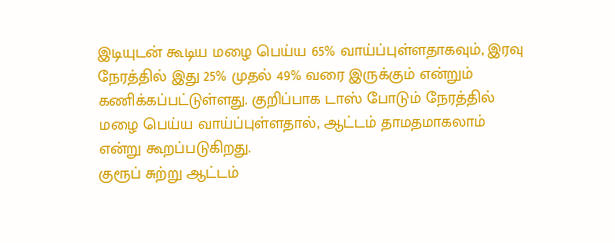இடியுடன் கூடிய மழை பெய்ய 65% வாய்ப்புள்ளதாகவும், இரவு நேரத்தில் இது 25% முதல் 49% வரை இருக்கும் என்றும் கணிக்கப்பட்டுள்ளது. குறிப்பாக டாஸ் போடும் நேரத்தில் மழை பெய்ய வாய்ப்புள்ளதால், ஆட்டம் தாமதமாகலாம் என்று கூறப்படுகிறது.
குரூப் சுற்று ஆட்டம்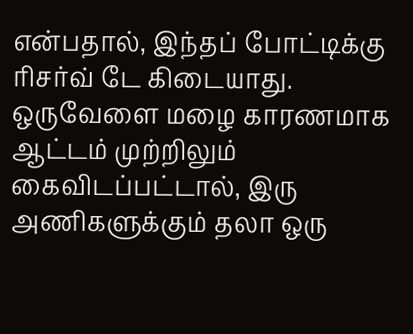என்பதால், இந்தப் போட்டிக்கு ரிசர்வ் டே கிடையாது. ஒருவேளை மழை காரணமாக ஆட்டம் முற்றிலும் கைவிடப்பட்டால், இரு அணிகளுக்கும் தலா ஒரு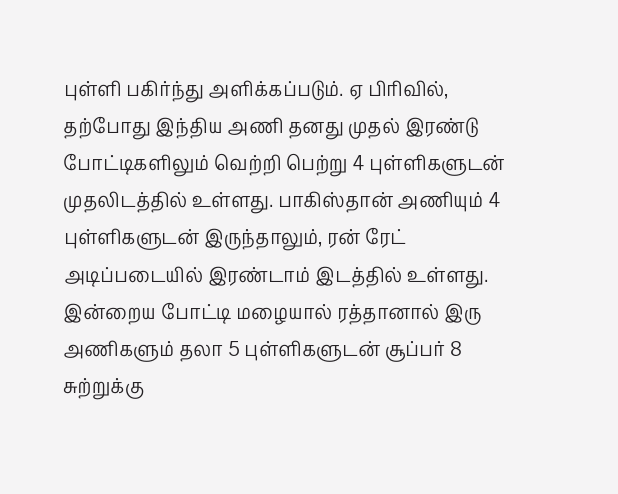புள்ளி பகிர்ந்து அளிக்கப்படும். ஏ பிரிவில், தற்போது இந்திய அணி தனது முதல் இரண்டு போட்டிகளிலும் வெற்றி பெற்று 4 புள்ளிகளுடன் முதலிடத்தில் உள்ளது. பாகிஸ்தான் அணியும் 4 புள்ளிகளுடன் இருந்தாலும், ரன் ரேட் அடிப்படையில் இரண்டாம் இடத்தில் உள்ளது. இன்றைய போட்டி மழையால் ரத்தானால் இரு அணிகளும் தலா 5 புள்ளிகளுடன் சூப்பர் 8 சுற்றுக்கு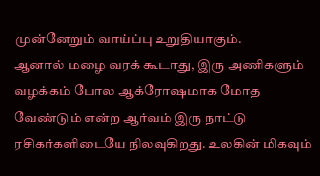முன்னேறும் வாய்ப்பு உறுதியாகும்.
ஆனால் மழை வரக் கூடாது, இரு அணிகளும் வழக்கம் போல ஆக்ரோஷமாக மோத வேண்டும் என்ற ஆர்வம் இரு நாட்டு ரசிகர்களிடையே நிலவுகிறது. உலகின் மிகவும்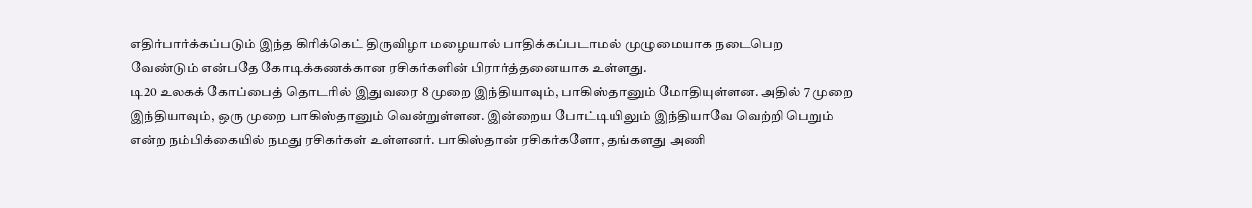எதிர்பார்க்கப்படும் இந்த கிரிக்கெட் திருவிழா மழையால் பாதிக்கப்படாமல் முழுமையாக நடைபெற வேண்டும் என்பதே கோடிக்கணக்கான ரசிகர்களின் பிரார்த்தனையாக உள்ளது.
டி20 உலகக் கோப்பைத் தொடரில் இதுவரை 8 முறை இந்தியாவும், பாகிஸ்தானும் மோதியுள்ளன. அதில் 7 முறை இந்தியாவும், ஒரு முறை பாகிஸ்தானும் வென்றுள்ளன. இன்றைய போட்டியிலும் இந்தியாவே வெற்றி பெறும் என்ற நம்பிக்கையில் நமது ரசிகர்கள் உள்ளனர். பாகிஸ்தான் ரசிகர்களோ, தங்களது அணி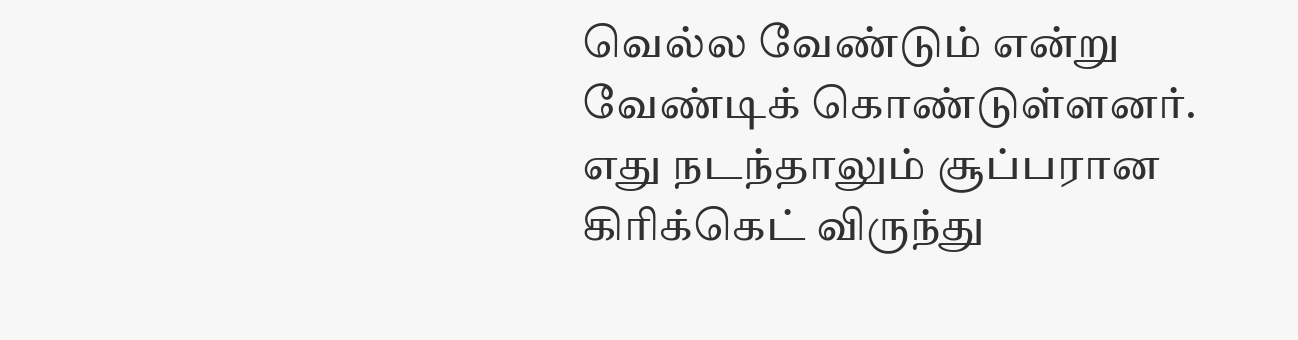வெல்ல வேண்டும் என்று வேண்டிக் கொண்டுள்ளனர். எது நடந்தாலும் சூப்பரான கிரிக்கெட் விருந்து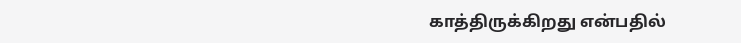காத்திருக்கிறது என்பதில்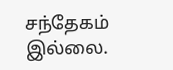சந்தேகம் இல்லை.